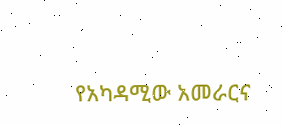የአካዳሚው አመራርና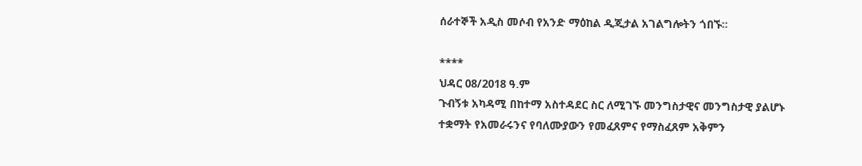ሰራተኞች አዲስ መሶብ የአንድ ማዕከል ዲጂታል አገልግሎትን ጎበኙ።

****
ህዳር 08/2018 ዓ.ም
ጉብኝቱ አካዳሚ በከተማ አስተዳደር ስር ለሚገኙ መንግስታዊና መንግስታዊ ያልሆኑ ተቋማት የአመራሩንና የባለሙያውን የመፈጸምና የማስፈጸም አቅምን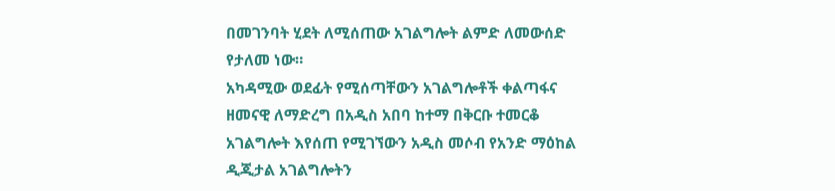በመገንባት ሂደት ለሚሰጠው አገልግሎት ልምድ ለመውሰድ የታለመ ነው።
አካዳሚው ወደፊት የሚሰጣቸውን አገልግሎቶች ቀልጣፋና ዘመናዊ ለማድረግ በአዲስ አበባ ከተማ በቅርቡ ተመርቆ አገልግሎት እየሰጠ የሚገኘውን አዲስ መሶብ የአንድ ማዕከል ዲጂታል አገልግሎትን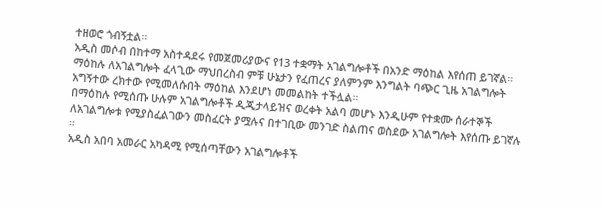ተዘወሮ ጎብኝቷል።
አዲስ መሶብ በከተማ አስተዳደሩ የመጀመሪያውና የ13 ተቋማት አገልግሎቶች በአንድ ማዕከል እየሰጠ ይገኛል። ማዕከሉ ለአገልግሎት ፈላጊው ማህበረስብ ምቹ ሁኔታን የፈጠረና ያለምንም እንግልት ባጭር ጊዜ አገልግሎት አግኝተው ረክተው የሚመለሱበት ማዕከል እንደሆነ መመልከት ተችሏል።
በማዕከሉ የሚሰጡ ሁሉም አገልግሎቶች ዲጂታላይዝና ወረቀት አልባ መሆኑ እንዲሁም የተቋሙ ሰራተኞች ለአገልግሎቱ የሚያስፈልገውን መስፈርት ያሟሉና በተገቢው መንገድ ስልጠና ወስደው አገልግሎት እየሰጡ ይገኛሉ ።
አዲስ አበባ አመራር አካዳሚ የሚሰጣቸውን አገልግሎቶች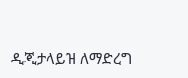ዲጂታላይዝ ለማድረግ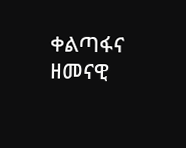ቀልጣፋና ዘመናዊ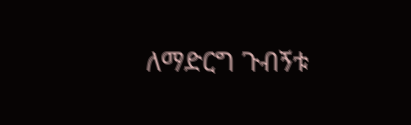ለማድርግ ጉብኝቱ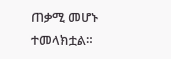ጠቃሚ መሆኑ ተመላክቷል።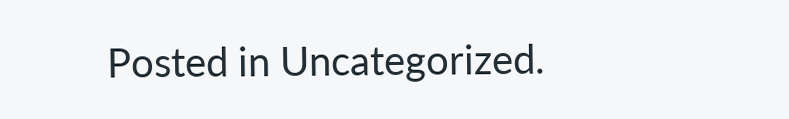Posted in Uncategorized.